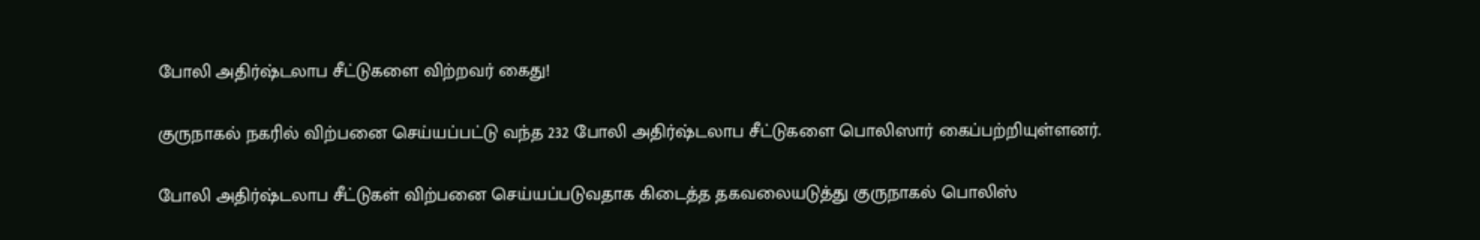போலி அதிர்ஷ்டலாப சீட்டுகளை விற்றவர் கைது!

குருநாகல் நகரில் விற்பனை செய்யப்பட்டு வந்த 232 போலி அதிர்ஷ்டலாப சீட்டுகளை பொலிஸார் கைப்பற்றியுள்ளனர்.

போலி அதிர்ஷ்டலாப சீட்டுகள் விற்பனை செய்யப்படுவதாக கிடைத்த தகவலையடுத்து குருநாகல் பொலிஸ்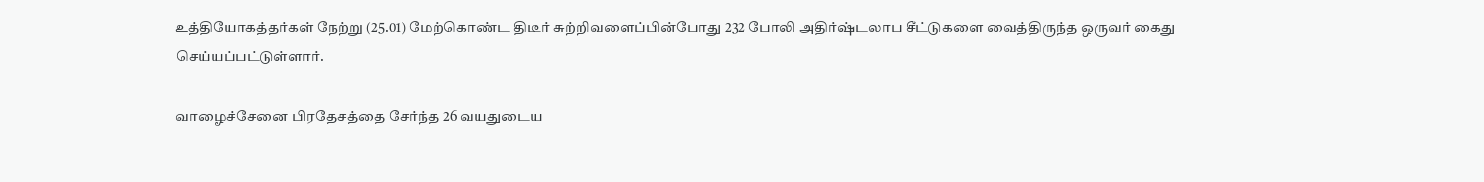உத்தியோகத்தர்கள் நேற்று (25.01) மேற்கொண்ட திடீர் சுற்றிவளைப்பின்போது 232 போலி அதிர்ஷ்டலாப சீட்டுகளை வைத்திருந்த ஒருவர் கைது செய்யப்பட்டுள்ளார்.

வாழைச்சேனை பிரதேசத்தை சேர்ந்த 26 வயதுடைய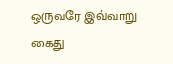ஒருவரே இவ்வாறு கைது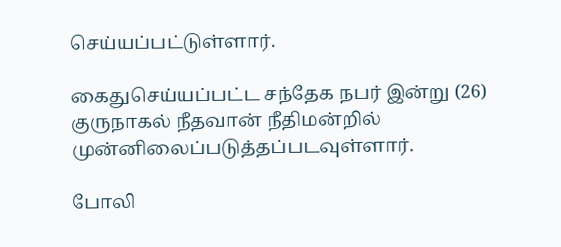செய்யப்பட்டுள்ளார்.

கைதுசெய்யப்பட்ட சந்தேக நபர் இன்று (26) குருநாகல் நீதவான் நீதிமன்றில் முன்னிலைப்படுத்தப்படவுள்ளார்.

போலி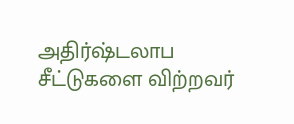அதிர்ஷ்டலாப சீட்டுகளை விற்றவர்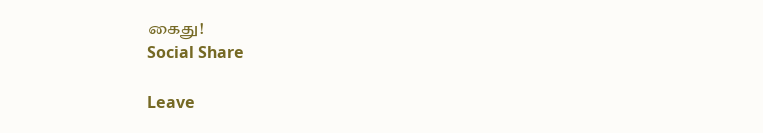கைது!
Social Share

Leave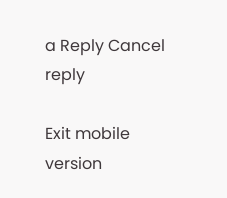a Reply Cancel reply

Exit mobile version